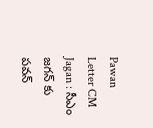Pawan Letter CM Jagan : సీఎం జగన్ కు పవన్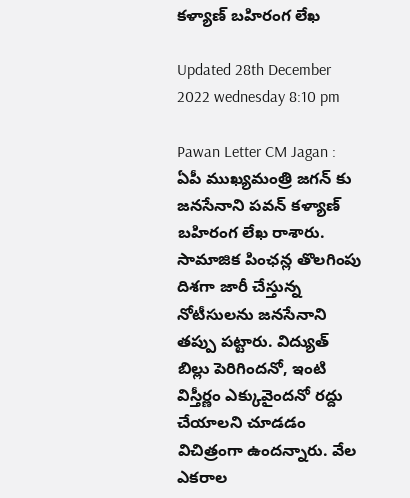కళ్యాణ్ బహిరంగ లేఖ

Updated 28th December 2022 wednesday 8:10 pm

Pawan Letter CM Jagan : ఏపీ ముఖ్యమంత్రి జగన్ కు జనసేనాని పవన్ కళ్యాణ్ బహిరంగ లేఖ రాశారు. సామాజిక పింఛన్ల తొలగింపు దిశగా జారీ చేస్తున్న నోటీసులను జనసేనాని తప్పు పట్టారు. విద్యుత్ బిల్లు పెరిగిందనో, ఇంటి విస్తీర్ణం ఎక్కువైందనో రద్దు చేయాలని చూడడం విచిత్రంగా ఉందన్నారు. వేల ఎకరాల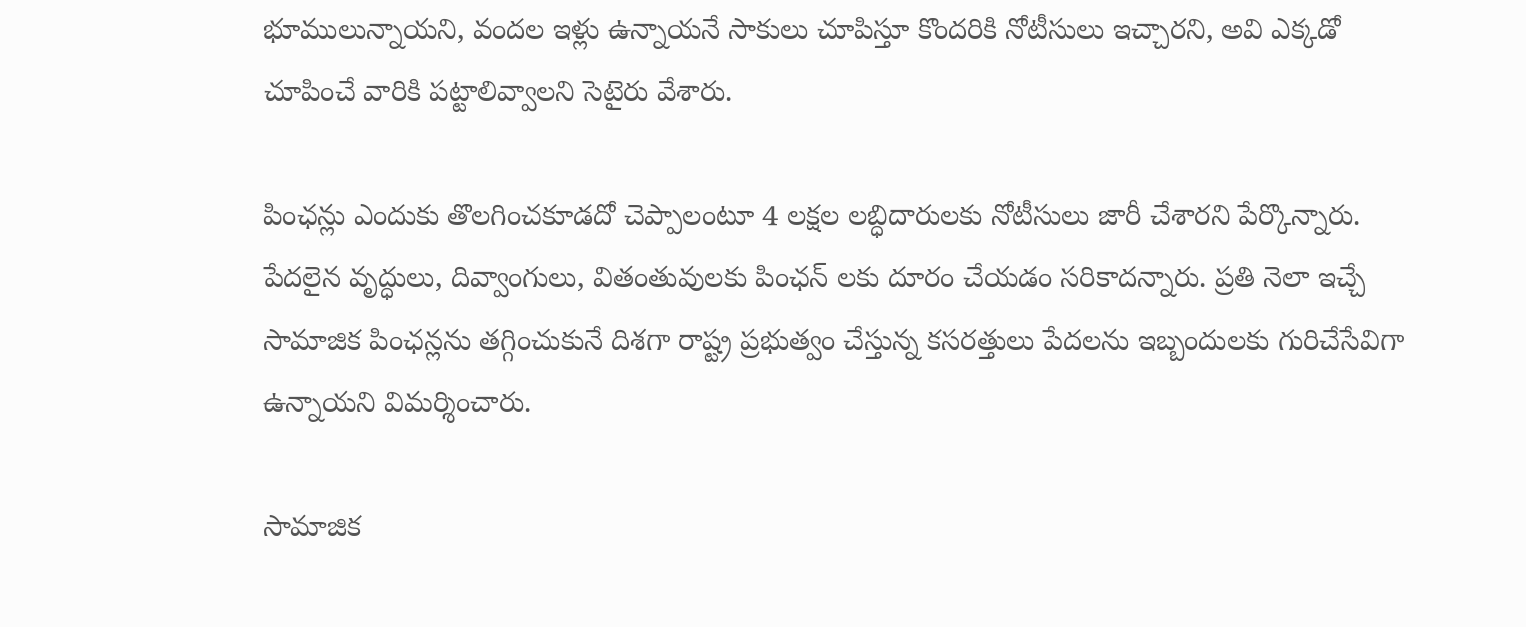భూములున్నాయని, వందల ఇళ్లు ఉన్నాయనే సాకులు చూపిస్తూ కొందరికి నోటీసులు ఇచ్చారని, అవి ఎక్కడో చూపించే వారికి పట్టాలివ్వాలని సెటైరు వేశారు.

పింఛన్లు ఎందుకు తొలగించకూడదో చెప్పాలంటూ 4 లక్షల లబ్ధిదారులకు నోటీసులు జారీ చేశారని పేర్కొన్నారు. పేదలైన వృద్ధులు, దివ్వాంగులు, వితంతువులకు పింఛన్ లకు దూరం చేయడం సరికాదన్నారు. ప్రతి నెలా ఇచ్చే సామాజిక పింఛన్లను తగ్గించుకునే దిశగా రాష్ట్ర ప్రభుత్వం చేస్తున్న కసరత్తులు పేదలను ఇబ్బందులకు గురిచేసేవిగా ఉన్నాయని విమర్శించారు.

సామాజిక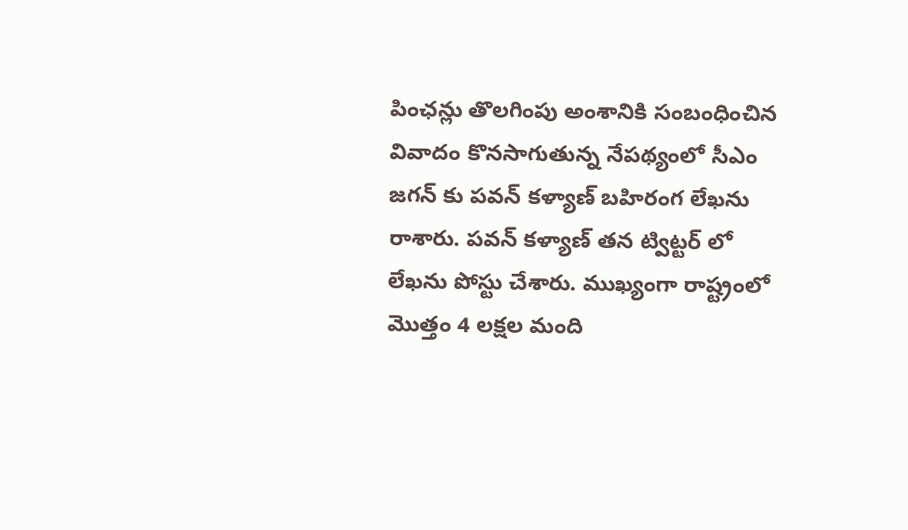పింఛన్లు తొలగింపు అంశానికి సంబంధించిన వివాదం కొనసాగుతున్న నేపథ్యంలో సీఎం జగన్ కు పవన్ కళ్యాణ్ బహిరంగ లేఖను రాశారు. పవన్ కళ్యాణ్ తన ట్విట్టర్ లో లేఖను పోస్టు చేశారు. ముఖ్యంగా రాష్ట్రంలో మొత్తం 4 లక్షల మంది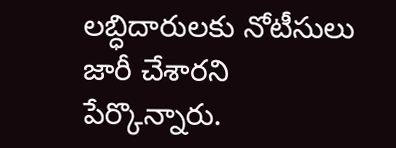లబ్ధిదారులకు నోటీసులు జారీ చేశారని పేర్కొన్నారు.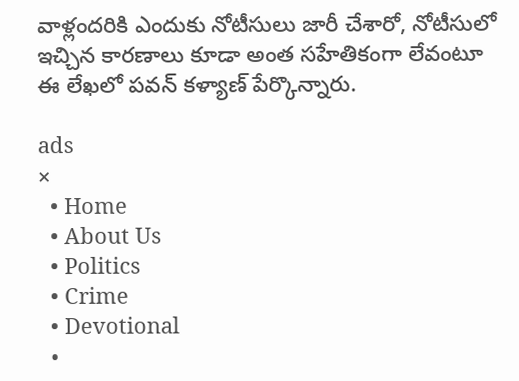వాళ్లందరికి ఎందుకు నోటీసులు జారీ చేశారో, నోటీసులో ఇచ్చిన కారణాలు కూడా అంత సహేతికంగా లేవంటూ ఈ లేఖలో పవన్ కళ్యాణ్ పేర్కొన్నారు.

ads
×
  • Home
  • About Us
  • Politics
  • Crime
  • Devotional
  •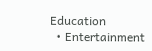Education
  • Entertainment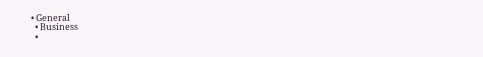• General
  • Business
  •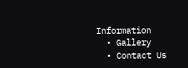Information
  • Gallery
  • Contact Us